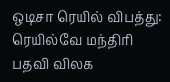ஒடிசா ரெயில் விபத்து: ரெயில்வே மந்திரி பதவி விலக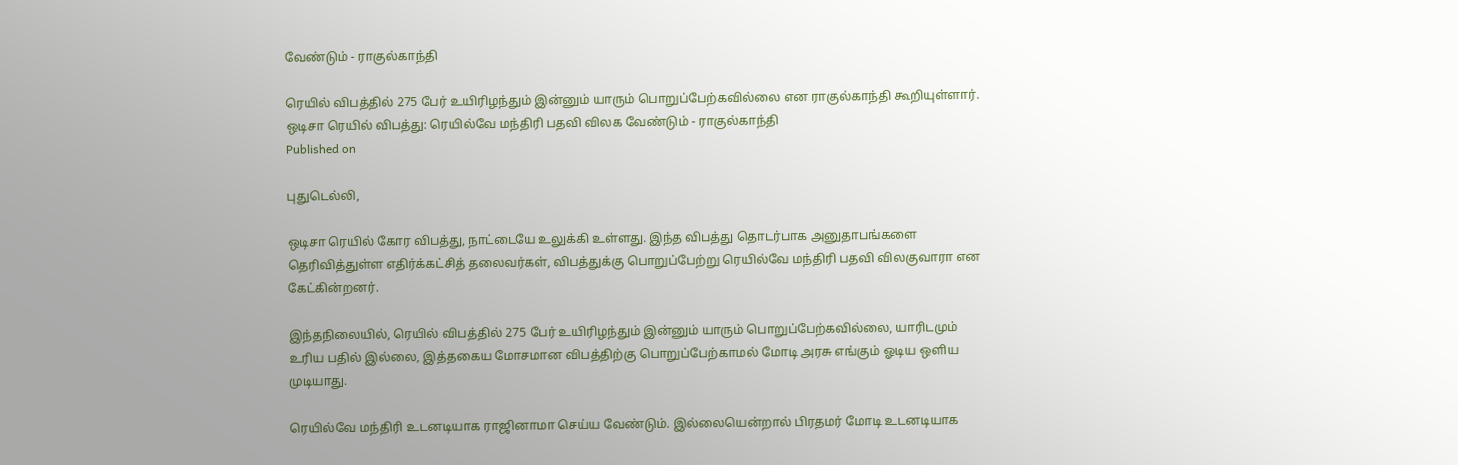வேண்டும் - ராகுல்காந்தி

ரெயில் விபத்தில் 275 பேர் உயிரிழந்தும் இன்னும் யாரும் பொறுப்பேற்கவில்லை என ராகுல்காந்தி கூறியுள்ளார்.
ஒடிசா ரெயில் விபத்து: ரெயில்வே மந்திரி பதவி விலக வேண்டும் - ராகுல்காந்தி
Published on

புதுடெல்லி,

ஒடிசா ரெயில் கோர விபத்து, நாட்டையே உலுக்கி உள்ளது. இந்த விபத்து தொடர்பாக அனுதாபங்களை தெரிவித்துள்ள எதிர்க்கட்சித் தலைவர்கள், விபத்துக்கு பொறுப்பேற்று ரெயில்வே மந்திரி பதவி விலகுவாரா என கேட்கின்றனர்.

இந்தநிலையில், ரெயில் விபத்தில் 275 பேர் உயிரிழந்தும் இன்னும் யாரும் பொறுப்பேற்கவில்லை, யாரிடமும் உரிய பதில் இல்லை, இத்தகைய மோசமான விபத்திற்கு பொறுப்பேற்காமல் மோடி அரசு எங்கும் ஓடிய ஒளிய முடியாது.

ரெயில்வே மந்திரி உடனடியாக ராஜினாமா செய்ய வேண்டும். இல்லையென்றால் பிரதமர் மோடி உடனடியாக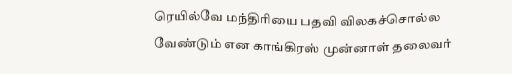ரெயில்வே மந்திரியை பதவி விலகச்சொல்ல வேண்டும் என காங்கிரஸ் முன்னாள் தலைவர்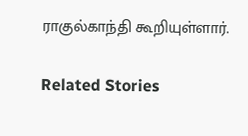ராகுல்காந்தி கூறியுள்ளார்.

Related Stories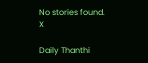No stories found.
X

Daily Thanthi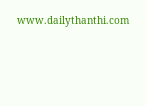www.dailythanthi.com